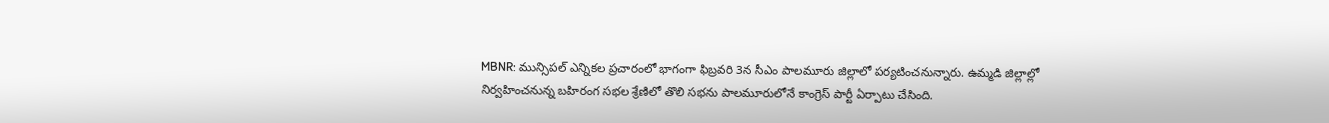MBNR: మున్సిపల్ ఎన్నికల ప్రచారంలో భాగంగా ఫిబ్రవరి 3న సీఎం పాలమూరు జిల్లాలో పర్యటించనున్నారు. ఉమ్మడి జిల్లాల్లో నిర్వహించనున్న బహిరంగ సభల శ్రేణిలో తొలి సభను పాలమూరులోనే కాంగ్రెస్ పార్టీ ఏర్పాటు చేసింది.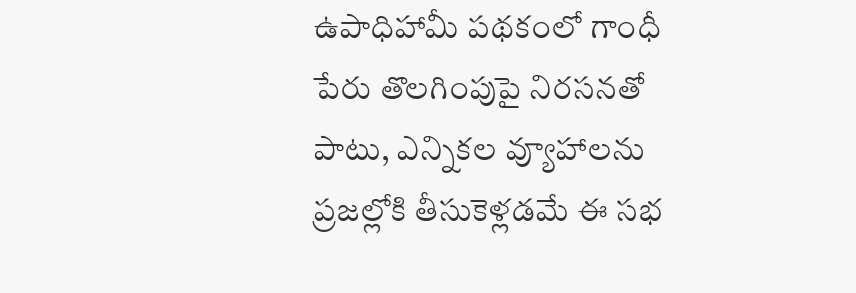ఉపాధిహామీ పథకంలో గాంధీ పేరు తొలగింపుపై నిరసనతో పాటు, ఎన్నికల వ్యూహాలను ప్రజల్లోకి తీసుకెళ్లడమే ఈ సభ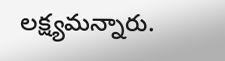లక్ష్యమన్నారు.